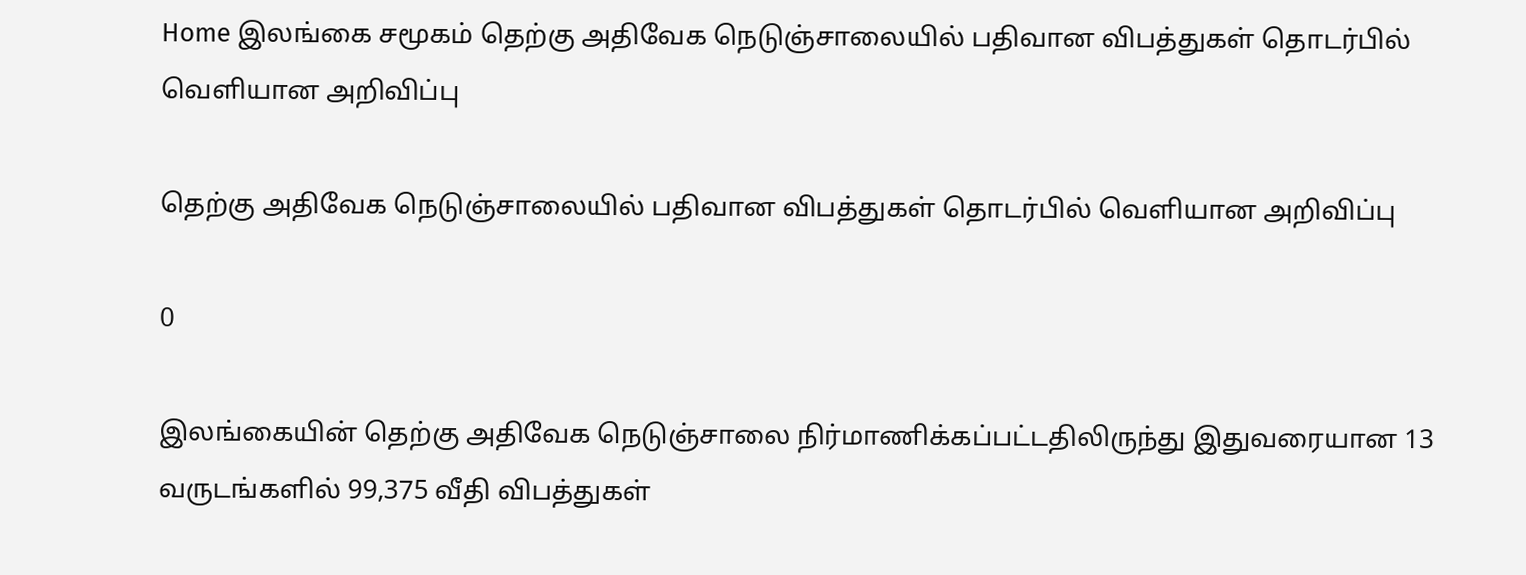Home இலங்கை சமூகம் தெற்கு அதிவேக நெடுஞ்சாலையில் பதிவான விபத்துகள் தொடர்பில் வெளியான அறிவிப்பு

தெற்கு அதிவேக நெடுஞ்சாலையில் பதிவான விபத்துகள் தொடர்பில் வெளியான அறிவிப்பு

0

இலங்கையின் தெற்கு அதிவேக நெடுஞ்சாலை நிர்மாணிக்கப்பட்டதிலிருந்து இதுவரையான 13 வருடங்களில் 99,375 வீதி விபத்துகள்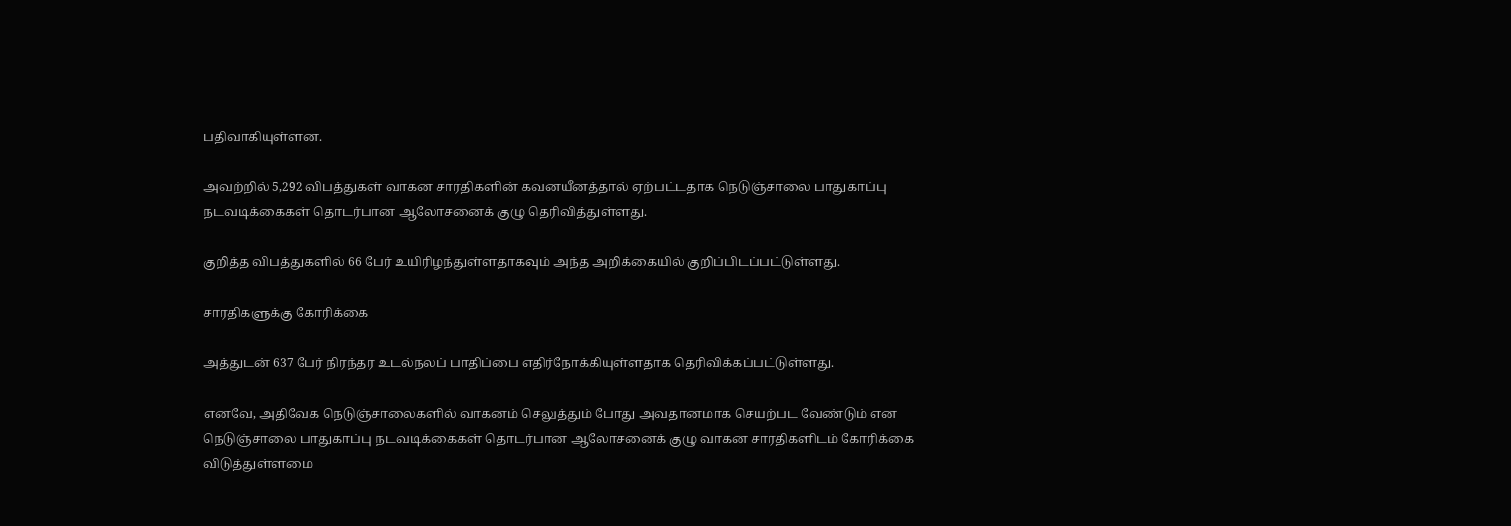பதிவாகியுள்ளன.

அவற்றில் 5,292 விபத்துகள் வாகன சாரதிகளின் கவனயீனத்தால் ஏற்பட்டதாக நெடுஞ்சாலை பாதுகாப்பு நடவடிக்கைகள் தொடர்பான ஆலோசனைக் குழு தெரிவித்துள்ளது.

குறித்த விபத்துகளில் 66 பேர் உயிரிழந்துள்ளதாகவும் அந்த அறிக்கையில் குறிப்பிடப்பட்டுள்ளது.

சாரதிகளுக்கு கோரிக்கை

அத்துடன் 637 பேர் நிரந்தர உடல்நலப் பாதிப்பை எதிர்நோக்கியுள்ளதாக தெரிவிக்கப்பட்டுள்ளது.

எனவே, அதிவேக நெடுஞ்சாலைகளில் வாகனம் செலுத்தும் போது அவதானமாக செயற்பட வேண்டும் என நெடுஞ்சாலை பாதுகாப்பு நடவடிக்கைகள் தொடர்பான ஆலோசனைக் குழு வாகன சாரதிகளிடம் கோரிக்கை விடுத்துள்ளமை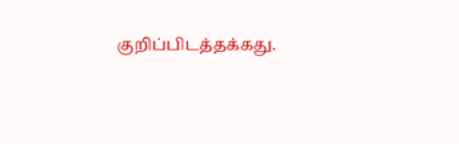குறிப்பிடத்தக்கது.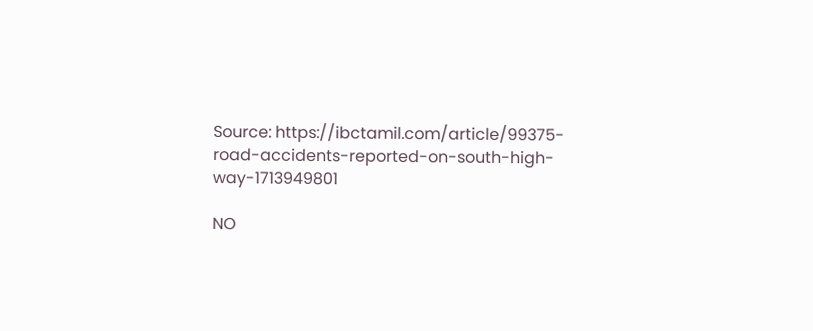Source: https://ibctamil.com/article/99375-road-accidents-reported-on-south-high-way-1713949801

NO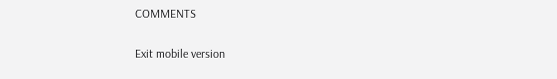COMMENTS

Exit mobile version